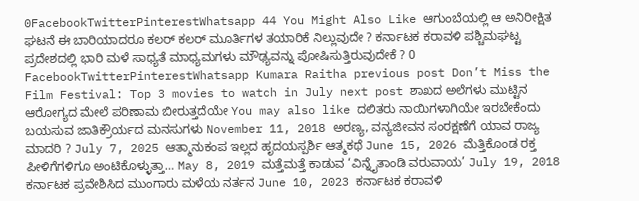0FacebookTwitterPinterestWhatsapp 44 You Might Also Like ಆಗುಂಬೆಯಲ್ಲಿ ಆ ಅನಿರೀಕ್ಷಿತ ಘಟನೆ ಈ ಬಾರಿಯಾದರೂ ಕಲರ್ ಕಲರ್ ಮೂರ್ತಿಗಳ ತಯಾರಿಕೆ ನಿಲ್ಲುವುದೇ ? ಕರ್ನಾಟಕ ಕರಾವಳಿ ಪಶ್ಚಿಮಘಟ್ಟ ಪ್ರದೇಶದಲ್ಲಿ ಭಾರಿ ಮಳೆ ಸಾಧ್ಯತೆ ಮಾಧ್ಯಮಗಳು ಮೌಢ್ಯವನ್ನು ಪೋಷಿಸುತ್ತಿರುವುದೇಕೆ ? 0 FacebookTwitterPinterestWhatsapp Kumara Raitha previous post Don’t Miss the Film Festival: Top 3 movies to watch in July next post ಶಾಖದ ಅಲೆಗಳು ಮುಟ್ಟಿನ ಆರೋಗ್ಯದ ಮೇಲೆ ಪರಿಣಾಮ ಬೀರುತ್ತದೆಯೇ You may also like ದಲಿತರು ನಾಯಿಗಳಾಗಿಯೇ ಇರಬೇಕೆಂದು ಬಯಸುವ ಜಾತಿಕ್ರೌರ್ಯದ ಮನಸುಗಳು November 11, 2018 ಅರಣ್ಯ, ವನ್ಯಜೀವನ ಸಂರಕ್ಷಣೆಗೆ ಯಾವ ರಾಜ್ಯ ಮಾದರಿ ? July 7, 2025 ಆತ್ಮಾನುಕಂಪ ಇಲ್ಲದ ಹೃದಯಸ್ಪರ್ಶಿ ಆತ್ಮಕಥೆ June 15, 2026 ಮೆತ್ತಿಕೊಂಡ ರಕ್ತ ಪೀಳಿಗೆಗಳಿಗೂ ಅಂಟಿಕೊಳ್ಳುತ್ತಾ… May 8, 2019 ಮತ್ತೆಮತ್ತೆ ಕಾಡುವ ‘ವಿನ್ನೈತಾಂಡಿ ವರುವಾಯ’ July 19, 2018 ಕರ್ನಾಟಕ ಪ್ರವೇಶಿಸಿದ ಮುಂಗಾರು ಮಳೆಯ ನರ್ತನ June 10, 2023 ಕರ್ನಾಟಕ ಕರಾವಳಿ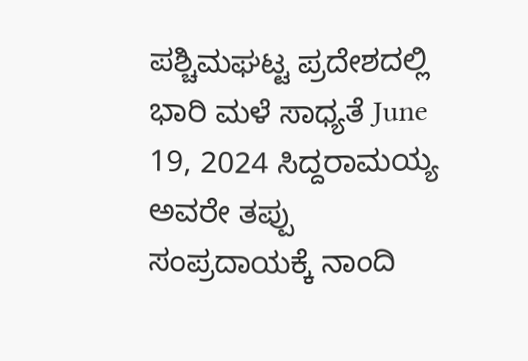ಪಶ್ಚಿಮಘಟ್ಟ ಪ್ರದೇಶದಲ್ಲಿ ಭಾರಿ ಮಳೆ ಸಾಧ್ಯತೆ June 19, 2024 ಸಿದ್ದರಾಮಯ್ಯ ಅವರೇ ತಪ್ಪು ಸಂಪ್ರದಾಯಕ್ಕೆ ನಾಂದಿ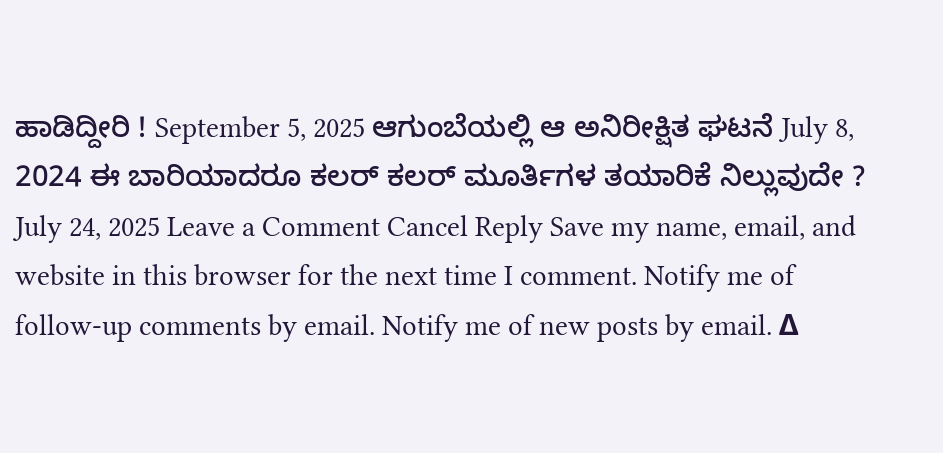ಹಾಡಿದ್ದೀರಿ ! September 5, 2025 ಆಗುಂಬೆಯಲ್ಲಿ ಆ ಅನಿರೀಕ್ಷಿತ ಘಟನೆ July 8, 2024 ಈ ಬಾರಿಯಾದರೂ ಕಲರ್ ಕಲರ್ ಮೂರ್ತಿಗಳ ತಯಾರಿಕೆ ನಿಲ್ಲುವುದೇ ? July 24, 2025 Leave a Comment Cancel Reply Save my name, email, and website in this browser for the next time I comment. Notify me of follow-up comments by email. Notify me of new posts by email. Δ